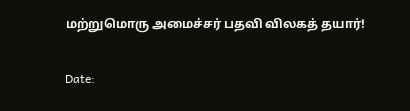மற்றுமொரு அமைச்சர் பதவி விலகத் தயார்!

Date: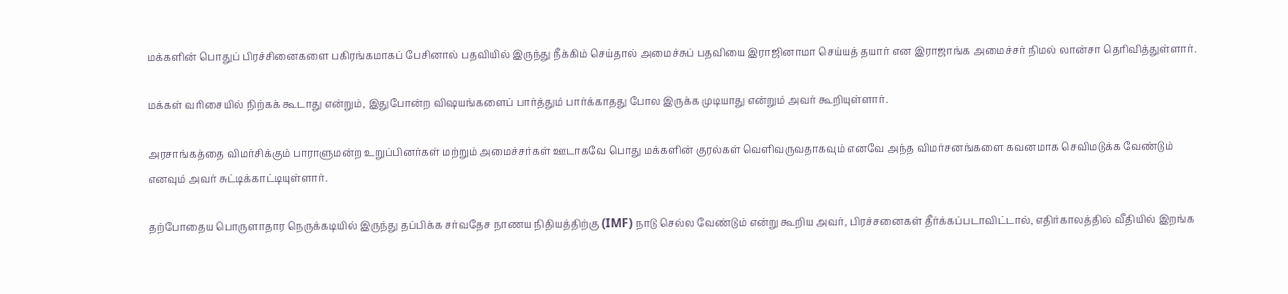மக்களின் பொதுப் பிரச்சினைகளை பகிரங்கமாகப் பேசினால் பதவியில் இருந்து நீக்கிம் செய்தால் அமைச்சுப் பதவியை இராஜினாமா செய்யத் தயார் என இராஜாங்க அமைச்சர் நிமல் லான்சா தெரிவித்துள்ளார்.

மக்கள் வரிசையில் நிற்கக் கூடாது என்றும், இதுபோன்ற விஷயங்களைப் பார்த்தும் பார்க்காதது போல இருக்க முடியாது என்றும் அவர் கூறியுள்ளார்.

அரசாங்கத்தை விமர்சிக்கும் பாராளுமன்ற உறுப்பினர்கள் மற்றும் அமைச்சர்கள் ஊடாகவே பொது மக்களின் குரல்கள் வெளிவருவதாகவும் எனவே அந்த விமர்சனங்களை கவனமாக செவிமடுக்க வேண்டும் எனவும் அவர் சுட்டிக்காட்டியுள்ளார்.

தற்போதைய பொருளாதார நெருக்கடியில் இருந்து தப்பிக்க சர்வதேச நாணய நிதியத்திற்கு (IMF) நாடு செல்ல வேண்டும் என்று கூறிய அவர், பிரச்சனைகள் தீர்க்கப்படாவிட்டால், எதிர்காலத்தில் வீதியில் இறங்க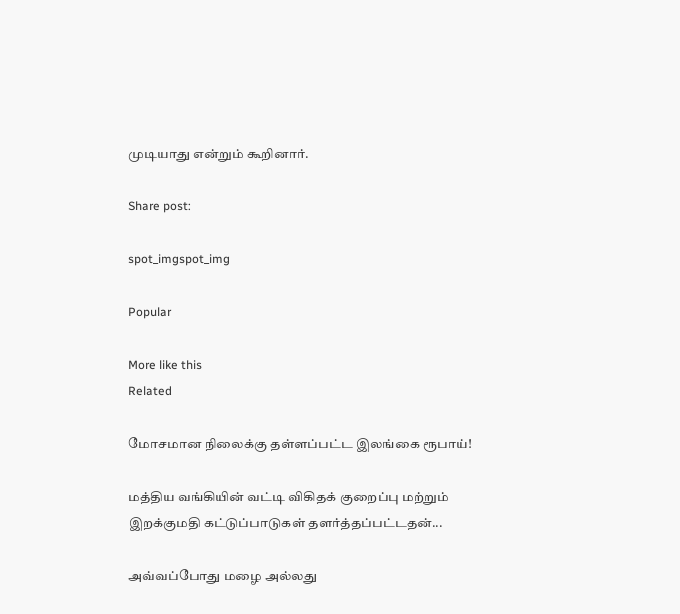முடியாது என்றும் கூறினார்.

Share post:

spot_imgspot_img

Popular

More like this
Related

மோசமான நிலைக்கு தள்ளப்பட்ட இலங்கை ரூபாய்!

மத்திய வங்கியின் வட்டி விகிதக் குறைப்பு மற்றும் இறக்குமதி கட்டுப்பாடுகள் தளர்த்தப்பட்டதன்...

அவ்வப்போது மழை அல்லது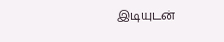இடியுடன்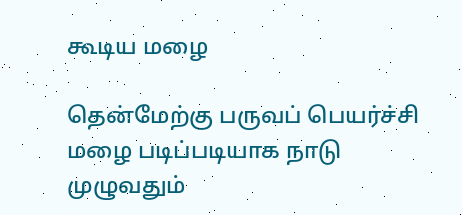கூடிய மழை

தென்மேற்கு பருவப் பெயர்ச்சி மழை படிப்படியாக நாடு முழுவதும்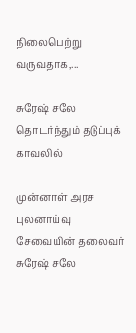நிலைபெற்று வருவதாக,...

சுரேஷ் சலே தொடர்ந்தும் தடுப்புக் காவலில்

முன்னாள் அரச புலனாய்வு சேவையின் தலைவர் சுரேஷ் சலே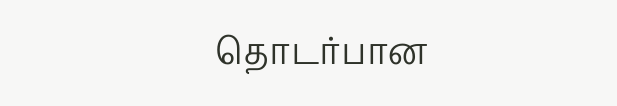தொடர்பான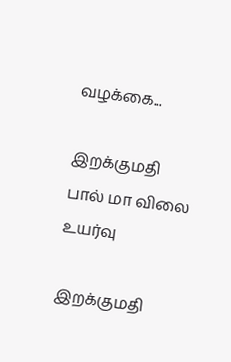வழக்கை...

இறக்குமதி பால் மா விலை உயர்வு

இறக்குமதி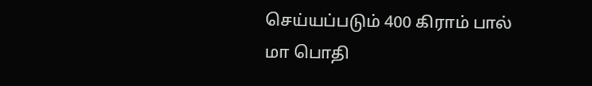செய்யப்படும் 400 கிராம் பால் மா பொதி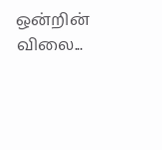ஒன்றின் விலை...